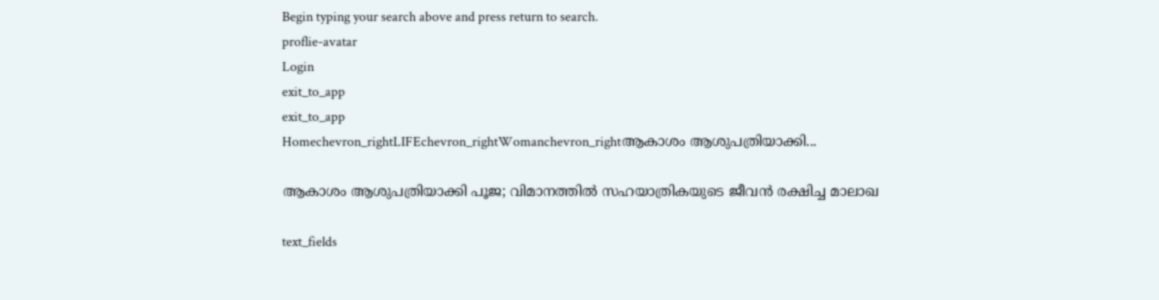Begin typing your search above and press return to search.
proflie-avatar
Login
exit_to_app
exit_to_app
Homechevron_rightLIFEchevron_rightWomanchevron_rightആകാശം ആശുപത്രിയാക്കി...

ആകാശം ആശുപത്രിയാക്കി പൂജ; വിമാനത്തിൽ സഹയാത്രികയുടെ ജീവൻ രക്ഷിച്ച മാലാഖ

text_fields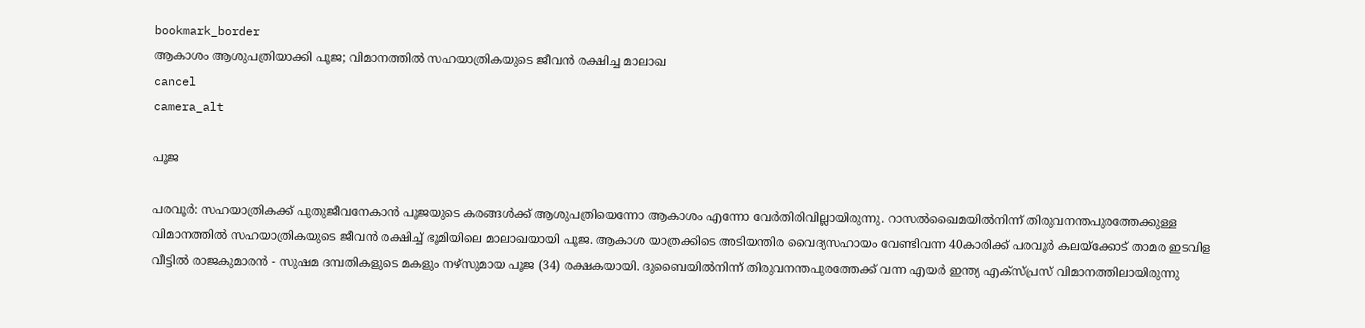bookmark_border
ആകാശം ആശുപത്രിയാക്കി പൂജ; വിമാനത്തിൽ സഹയാത്രികയുടെ ജീവൻ രക്ഷിച്ച മാലാഖ
cancel
camera_alt

പൂജ

പരവൂർ: സഹയാത്രികക്ക് പുതുജീവനേകാൻ പൂജയുടെ കരങ്ങൾക്ക് ആശുപത്രിയെന്നോ ആകാശം എന്നോ വേർതിരിവില്ലായിരുന്നു. റാസൽഖൈമയിൽനിന്ന് തിരുവനന്തപുരത്തേക്കുള്ള വിമാനത്തിൽ സഹയാത്രികയുടെ ജീവൻ രക്ഷിച്ച് ഭൂമിയിലെ മാലാഖയായി പൂജ. ആകാശ യാത്രക്കിടെ അടിയന്തിര വൈദ്യസഹായം വേണ്ടിവന്ന 40കാരിക്ക് പരവൂർ കലയ്ക്കോട് താമര ഇടവിള വീട്ടിൽ രാജകുമാരൻ - സുഷമ ദമ്പതികളുടെ മകളും നഴ്‌സുമായ പൂജ (34) രക്ഷകയായി. ദുബൈയിൽനിന്ന് തിരുവനന്തപുരത്തേക്ക് വന്ന എയർ ഇന്ത്യ എക്സ്പ്രസ് വിമാനത്തിലായിരുന്നു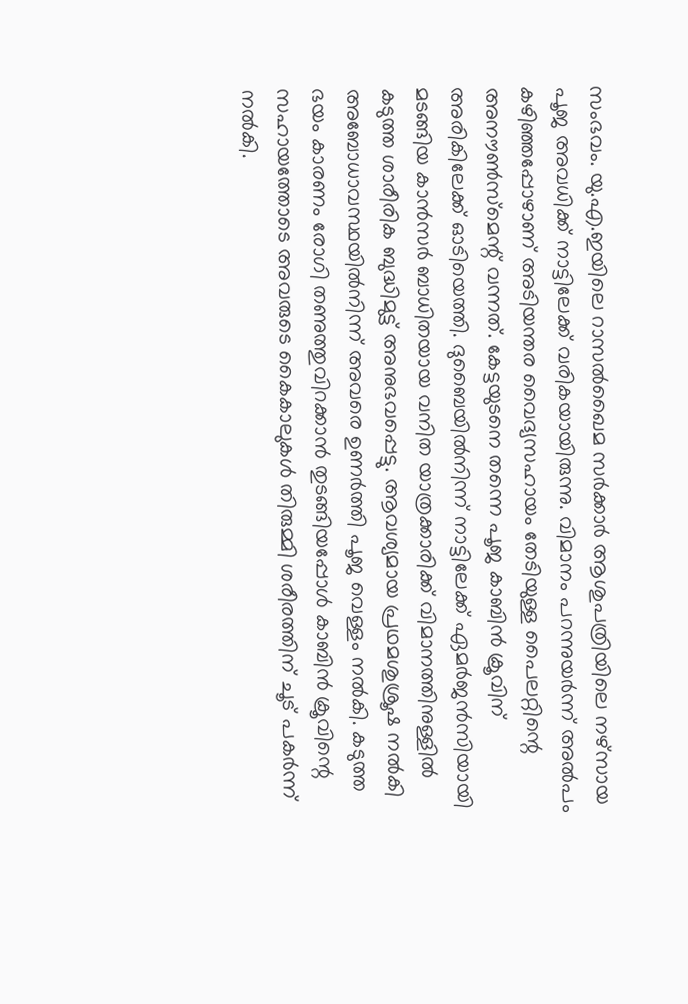സംഭവം. യു.എ.ഇയിലെ റാസൽഖൈമ സർക്കാർ ആശുപത്രിയിലെ നഴ്സായ പൂജ അവധിക്ക് നാട്ടിലേക്ക് വരികയായിരുന്നു. വിമാനം പറന്നുയർന്ന് അൽപം കഴിഞ്ഞപ്പോഴാണ് അടിയന്തര വൈദ്യസഹായം തേടിയുള്ള പൈലറ്റിന്റെ അനൗൺസ്മെന്റ് വന്നത്. കേട്ടയുടനെ തന്നെ പൂജ കാബിൻ ക്രൂവിന് അരികിലേക്ക് ഓടിയെത്തി. ദുബൈയിൽനിന്ന് നാട്ടിലേക്ക് ഏമർജൻസിയായി മടങ്ങിയ കാൻസർ ബാധിതയായ വനിത യാത്രക്കാരിക്ക് വിമാനത്തിനുള്ളിൽ കടുത്ത ശാരീരിക ബുദ്ധിമുട്ട് അനുഭവപ്പെട്ടു. ആവശ്യമായ പ്രഥമശുശ്രൂഷ നൽകി അബോധാവസ്ഥയിൽനിന്ന് അവരെ ഉണർത്തി പൂജ വെള്ളം നൽകി. കടുത്ത ഭയം കാരണം രോഗി തണുത്തുവിറക്കാൻ തുടങ്ങിയപ്പോൾ കാബിൻ ക്രൂവിന്റെ സഹായത്തോടെ അവരുടെ കൈകാലുകൾ തിരുമ്മി ശരീരത്തിന് ചൂട് പകർന്ന് നൽകി.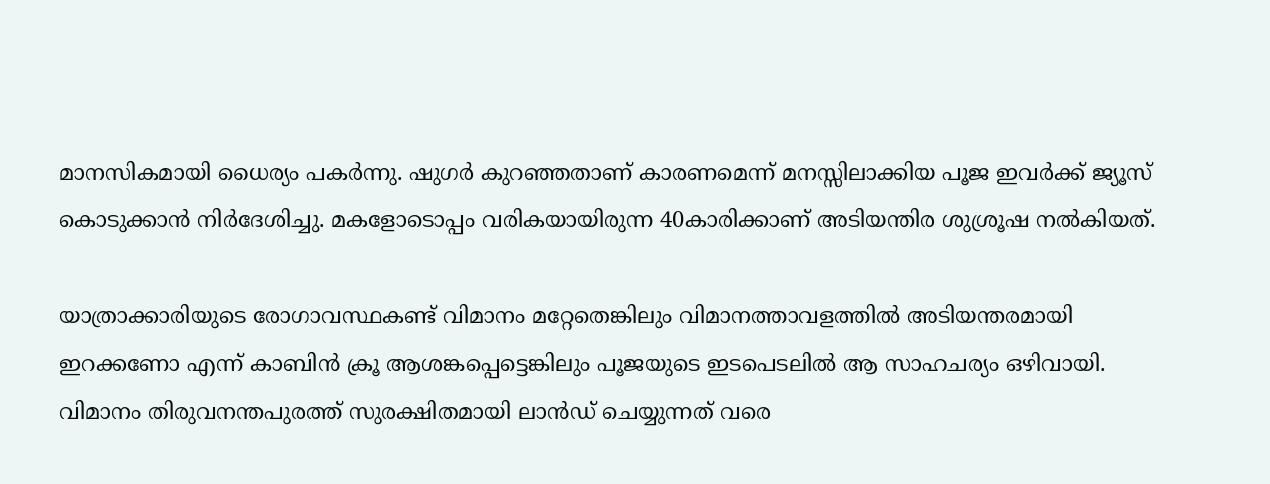മാനസികമായി ധൈര്യം പകർന്നു. ഷുഗർ കുറഞ്ഞതാണ് കാരണമെന്ന് മനസ്സിലാക്കിയ പൂജ ഇവർക്ക് ജ്യൂസ് കൊടുക്കാൻ നിർദേശിച്ചു. മകളോടൊപ്പം വരികയായിരുന്ന 40കാരിക്കാണ് അടിയന്തിര ശുശ്രൂഷ നൽകിയത്.

യാത്രാക്കാരിയുടെ രോഗാവസ്ഥകണ്ട് വിമാനം മറ്റേതെങ്കിലും വിമാനത്താവളത്തിൽ അടിയന്തരമായി ഇറക്കണോ എന്ന് കാബിൻ ക്രൂ ആശങ്കപ്പെട്ടെങ്കിലും പൂജയുടെ ഇടപെടലിൽ ആ സാഹചര്യം ഒഴിവായി. വിമാനം തിരുവനന്തപുരത്ത് സുരക്ഷിതമായി ലാൻഡ് ചെയ്യുന്നത് വരെ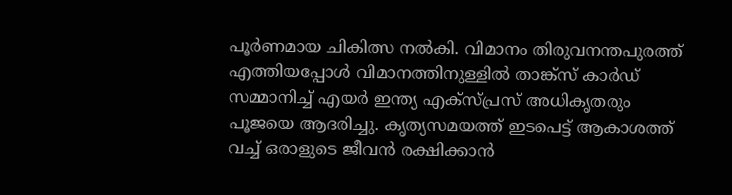പൂർണമായ ചികിത്സ നൽകി. വിമാനം തിരുവനന്തപുരത്ത് എത്തിയപ്പോൾ വിമാനത്തിനുള്ളിൽ താങ്ക്സ് കാർഡ് സമ്മാനിച്ച് എയർ ഇന്ത്യ എക്സ്പ്രസ് അധികൃതരും പൂജയെ ആദരിച്ചു. കൃത്യസമയത്ത് ഇടപെട്ട് ആകാശത്ത് വച്ച് ഒരാളുടെ ജീവൻ രക്ഷിക്കാൻ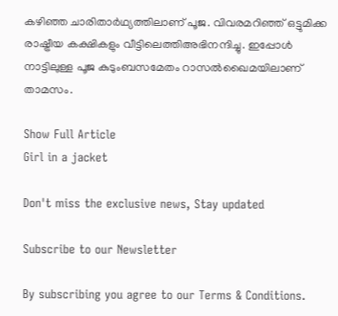കഴിഞ്ഞ ചാരിതാർഥ്യത്തിലാണ് പൂജ. വിവരമറിഞ്ഞ് ഒട്ടുമിക്ക രാഷ്ട്രീയ കക്ഷികളും വീട്ടിലെത്തിഅഭിനന്ദിച്ചു. ഇപ്പോൾ നാട്ടിലുള്ള പൂജ കുടുംബസമേതം റാസൽഖൈമയിലാണ് താമസം.

Show Full Article
Girl in a jacket

Don't miss the exclusive news, Stay updated

Subscribe to our Newsletter

By subscribing you agree to our Terms & Conditions.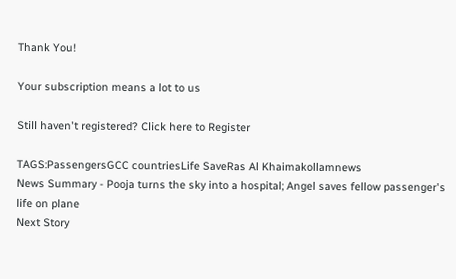Thank You!

Your subscription means a lot to us

Still haven't registered? Click here to Register

TAGS:PassengersGCC countriesLife SaveRas Al Khaimakollamnews
News Summary - Pooja turns the sky into a hospital; Angel saves fellow passenger's life on plane
Next Story